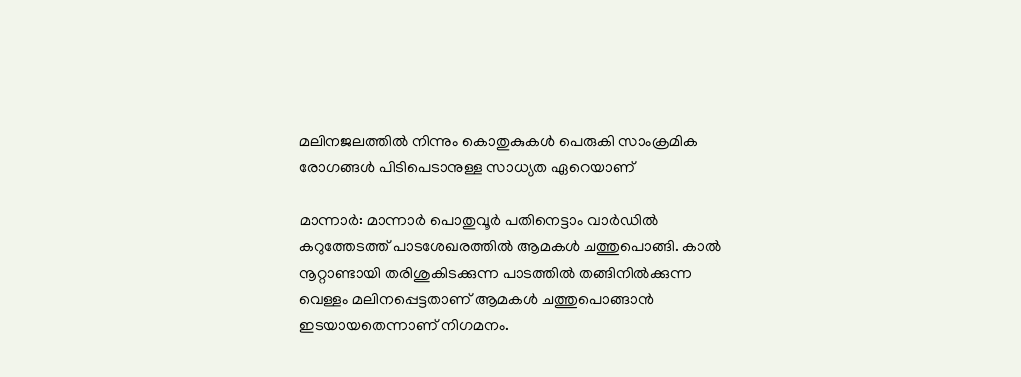മലിനജലത്തില്‍ നിന്നും കൊതുകുകള്‍ പെരുകി സാംക്രമിക രോഗങ്ങള്‍ പിടിപെടാനുള്ള സാധ്യത ഏറെയാണ്

മാന്നാര്‍: മാന്നാര്‍ പൊതുവൂര്‍ പതിനെട്ടാം വാര്‍ഡില്‍ കറുത്തേടത്ത് പാടശേഖരത്തില്‍ ആമകള്‍ ചത്തുപൊങ്ങി. കാല്‍ നൂറ്റാണ്ടായി തരിശുകിടക്കുന്ന പാടത്തില്‍ തങ്ങിനില്‍ക്കുന്ന വെള്ളം മലിനപ്പെട്ടതാണ് ആമകള്‍ ചത്തുപൊങ്ങാന്‍ ഇടയായതെന്നാണ് നിഗമനം.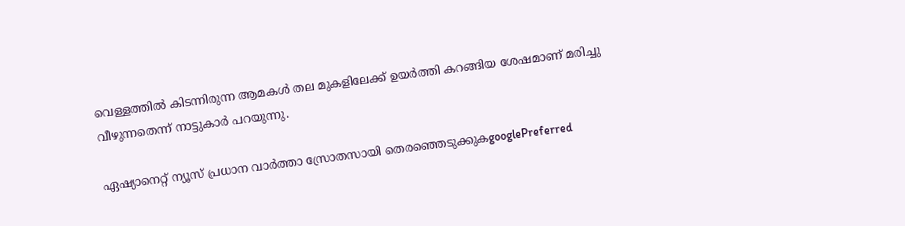വെള്ളത്തില്‍ കിടന്നിരുന്ന ആമകള്‍ തല മുകളിലേക്ക് ഉയര്‍ത്തി കറങ്ങിയ ശേഷമാണ് മരിച്ചു വീഴുന്നതെന്ന് നാട്ടുകാര്‍ പറയുന്നു.

ഏഷ്യാനെറ്റ് ന്യൂസ് പ്രധാന വാർത്താ സ്രോതസായി തെരഞ്ഞെടുക്കുകgooglePreferred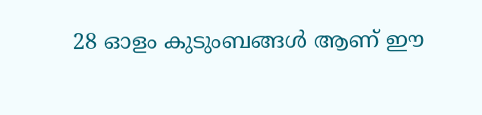28 ഓളം കുടുംബങ്ങള്‍ ആണ് ഈ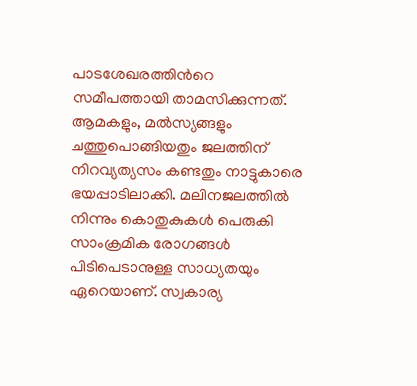പാടശേഖരത്തിന്‍റെ സമീപത്തായി താമസിക്കുന്നത്. ആമകളും, മല്‍സ്യങ്ങളും ചത്തുപൊങ്ങിയതും ജലത്തിന് നിറവ്യത്യസം കണ്ടതും നാട്ടുകാരെ ഭയപ്പാടിലാക്കി. മലിനജലത്തില്‍ നിന്നും കൊതുകുകള്‍ പെരുകി സാംക്രമിക രോഗങ്ങള്‍ പിടിപെടാനുള്ള സാധ്യതയും ഏറെയാണ്. സ്വകാര്യ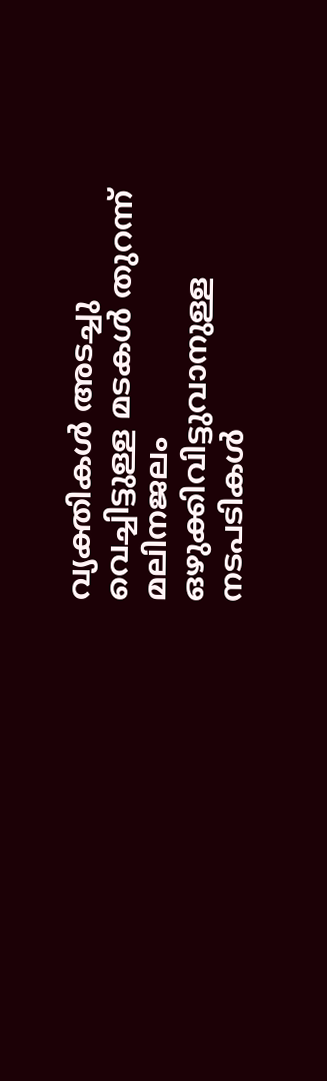വ്യക്തികള്‍ അടച്ചു വെച്ചിട്ടുള്ള മടകള്‍ തുറന്ന് മലിനജലം ഒഴുക്കിവിട്ടുവാനുള്ള നടപടികള്‍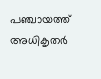പഞ്ചായത്ത് അധികൃതര്‍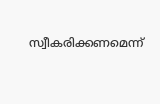സ്വീകരിക്കണമെന്ന്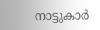നാട്ടുകാര്‍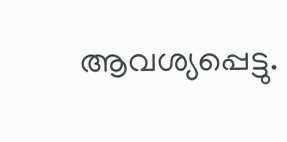ആവശ്യപ്പെട്ടു.